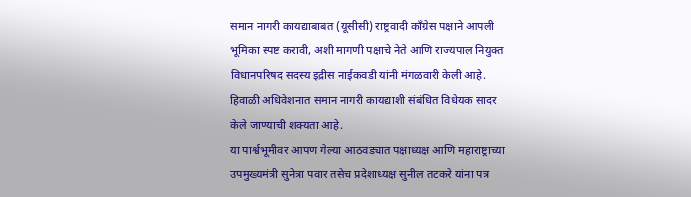समान नागरी कायद्याबाबत (यूसीसी) राष्ट्रवादी काँग्रेस पक्षाने आपली भूमिका स्पष्ट करावी, अशी मागणी पक्षाचे नेते आणि राज्यपाल नियुक्त विधानपरिषद सदस्य इद्रीस नाईकवडी यांनी मंगळवारी केली आहे. हिवाळी अधिवेशनात समान नागरी कायद्याशी संबंधित विधेयक सादर केले जाण्याची शक्यता आहे.
या पार्श्वभूमीवर आपण गेल्या आठवड्यात पक्षाध्यक्ष आणि महाराष्ट्राच्या उपमुख्यमंत्री सुनेत्रा पवार तसेच प्रदेशाध्यक्ष सुनील तटकरे यांना पत्र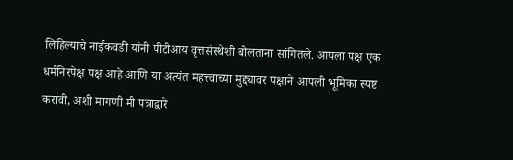लिहिल्याचे नाईकवडी यांनी पीटीआय वृत्तसंस्थेशी बोलताना सांगितले. आपला पक्ष एक धर्मनिरपेक्ष पक्ष आहे आणि या अत्यंत महत्त्वाच्या मुद्द्यावर पक्षाने आपली भूमिका स्पष्ट करावी, अशी मागणी मी पत्राद्वारे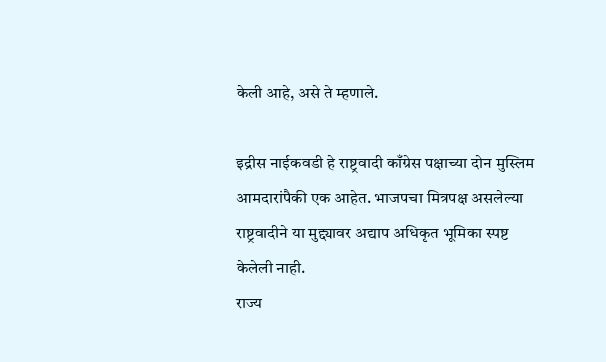केली आहे, असे ते म्हणाले.

इद्रीस नाईकवडी हे राष्ट्रवादी काँग्रेस पक्षाच्या दोन मुस्लिम आमदारांपैकी एक आहेत. भाजपचा मित्रपक्ष असलेल्या राष्ट्रवादीने या मुद्द्यावर अद्याप अधिकृत भूमिका स्पष्ट केलेली नाही.
राज्य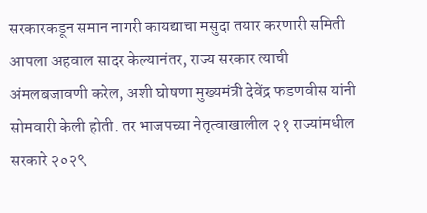सरकारकडून समान नागरी कायद्याचा मसुदा तयार करणारी समिती आपला अहवाल सादर केल्यानंतर, राज्य सरकार त्याची अंमलबजावणी करेल, अशी घोषणा मुख्यमंत्री देवेंद्र फडणवीस यांनी सोमवारी केली होती. तर भाजपच्या नेतृत्वाखालील २१ राज्यांमधील सरकारे २०२९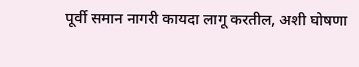पूर्वी समान नागरी कायदा लागू करतील, अशी घोषणा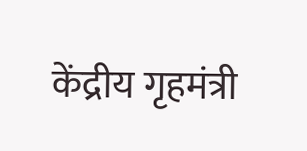केंद्रीय गृहमंत्री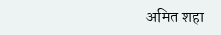अमित शहा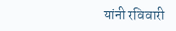यांनी रविवारी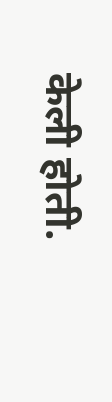केली होती.